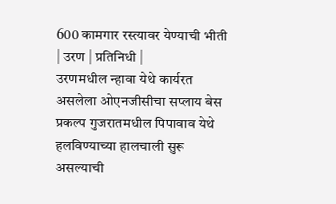600 कामगार रस्त्यावर येण्याची भीती
| उरण | प्रतिनिधी |
उरणमधील न्हावा येथे कार्यरत असलेला ओएनजीसीचा सप्लाय बेस प्रकल्प गुजरातमधील पिपावाव येथे हलविण्याच्या हालचाली सुरू असल्याची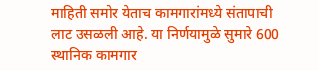माहिती समोर येताच कामगारांमध्ये संतापाची लाट उसळली आहे. या निर्णयामुळे सुमारे 600 स्थानिक कामगार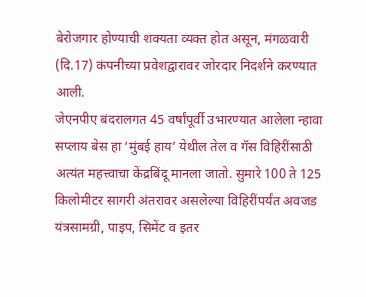बेरोजगार होण्याची शक्यता व्यक्त होत असून, मंगळवारी (दि.17) कंपनीच्या प्रवेशद्वारावर जोरदार निदर्शने करण्यात आली.
जेएनपीए बंदरालगत 45 वर्षांपूर्वी उभारण्यात आलेला न्हावा सप्लाय बेस हा ‘मुंबई हाय’ येथील तेल व गॅस विहिरींसाठी अत्यंत महत्त्वाचा केंद्रबिंदू मानला जातो. सुमारे 100 ते 125 किलोमीटर सागरी अंतरावर असलेल्या विहिरींपर्यंत अवजड यंत्रसामग्री, पाइप, सिमेंट व इतर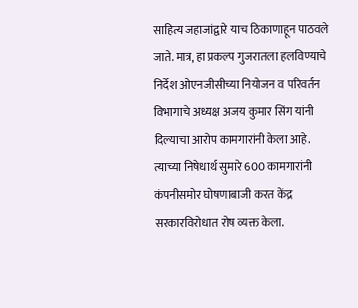साहित्य जहाजांद्वारे याच ठिकाणाहून पाठवले जाते. मात्र, हा प्रकल्प गुजरातला हलविण्याचे निर्देश ओएनजीसीच्या नियोजन व परिवर्तन विभागाचे अध्यक्ष अजय कुमार सिंग यांनी दिल्याचा आरोप कामगारांनी केला आहे. त्याच्या निषेधार्थ सुमारे 600 कामगारांनी कंपनीसमोर घोषणाबाजी करत केंद्र सरकारविरोधात रोष व्यक्त केला.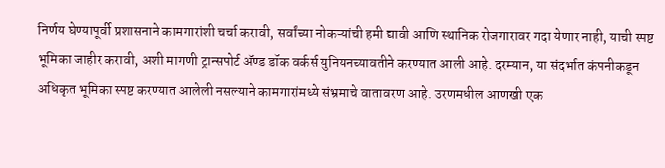निर्णय घेण्यापूर्वी प्रशासनाने कामगारांशी चर्चा करावी, सर्वांच्या नोकऱ्यांची हमी द्यावी आणि स्थानिक रोजगारावर गदा येणार नाही, याची स्पष्ट भूमिका जाहीर करावी, अशी मागणी ट्रान्सपोर्ट ॲण्ड डॉक वर्कर्स युनियनच्यावतीने करण्यात आली आहे. दरम्यान, या संदर्भात कंपनीकडून अधिकृत भूमिका स्पष्ट करण्यात आलेली नसल्याने कामगारांमध्ये संभ्रमाचे वातावरण आहे. उरणमधील आणखी एक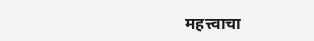महत्त्वाचा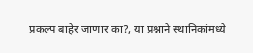प्रकल्प बाहेर जाणार का?, या प्रश्नाने स्थानिकांमध्ये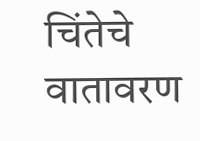चिंतेचे वातावरण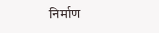निर्माण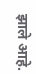झाले आहे.